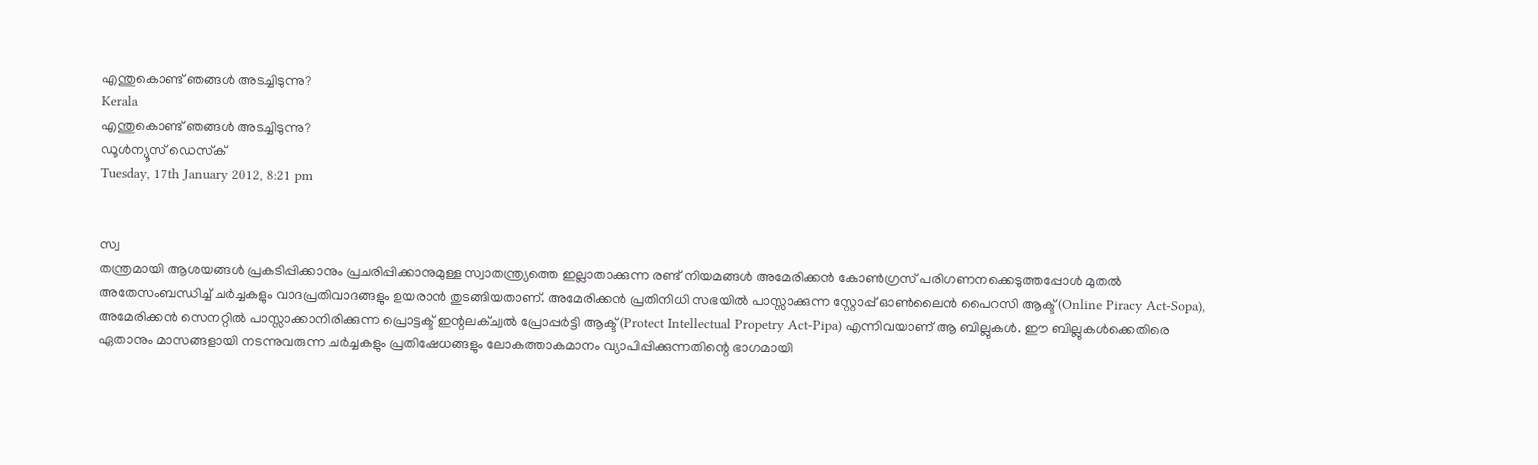എന്തുകൊണ്ട് ഞങ്ങള്‍ അടച്ചിടുന്നു?
Kerala
എന്തുകൊണ്ട് ഞങ്ങള്‍ അടച്ചിടുന്നു?
ഡൂള്‍ന്യൂസ് ഡെസ്‌ക്
Tuesday, 17th January 2012, 8:21 pm


സ്വ
തന്ത്രമായി ആശയങ്ങള്‍ പ്രകടിപ്പിക്കാനും പ്രചരിപ്പിക്കാനുമുള്ള സ്വാതന്ത്ര്യത്തെ ഇല്ലാതാക്കുന്ന രണ്ട് നിയമങ്ങള്‍ അമേരിക്കന്‍ കോണ്‍ഗ്രസ് പരിഗണനക്കെടുത്തപ്പോള്‍ മുതല്‍ അതേസംബന്ധിച്ച് ചര്‍ച്ചകളും വാദപ്രതിവാദങ്ങളും ഉയരാന്‍ തുടങ്ങിയതാണ്. അമേരിക്കന്‍ പ്രതിനിധി സഭയില്‍ പാസ്സാക്കുന്ന സ്റ്റോപ്പ് ഓണ്‍ലൈന്‍ പൈറസി ആക്ട് (Online Piracy Act-Sopa), അമേരിക്കന്‍ സെനറ്റില്‍ പാസ്സാക്കാനിരിക്കുന്ന പ്രൊട്ടക്ട് ഇന്റലക്ച്വല്‍ പ്രോപ്പര്‍ട്ടി ആക്ട് (Protect Intellectual Propetry Act-Pipa) എന്നിവയാണ് ആ ബില്ലുകള്‍. ഈ ബില്ലുകള്‍ക്കെതിരെ ഏതാനും മാസങ്ങളായി നടന്നുവരുന്ന ചര്‍ച്ചകളും പ്രതിഷേധങ്ങളും ലോകത്താകമാനം വ്യാപിപ്പിക്കുന്നതിന്റെ ഭാഗമായി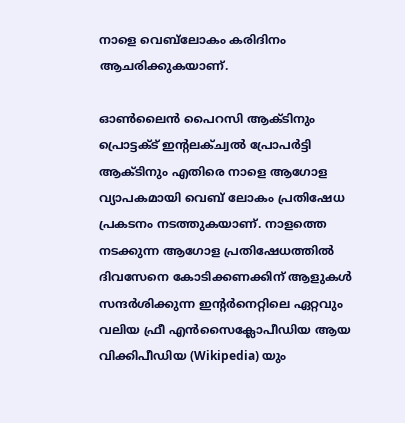നാളെ വെബ്‌ലോകം കരിദിനം ആചരിക്കുകയാണ്.

ഓണ്‍ലൈന്‍ പൈറസി ആക്ടിനും പ്രൊട്ടക്ട് ഇന്റലക്ച്വല്‍ പ്രോപര്‍ട്ടി ആക്ടിനും എതിരെ നാളെ ആഗോള വ്യാപകമായി വെബ് ലോകം പ്രതിഷേധ പ്രകടനം നടത്തുകയാണ്. നാളത്തെ നടക്കുന്ന ആഗോള പ്രതിഷേധത്തില്‍ ദിവസേനെ കോടിക്കണക്കിന് ആളുകള്‍ സന്ദര്‍ശിക്കുന്ന ഇന്റര്‍നെറ്റിലെ ഏറ്റവും വലിയ ഫ്രീ എന്‍സൈക്ലോപീഡിയ ആയ വിക്കിപീഡിയ (Wikipedia) യും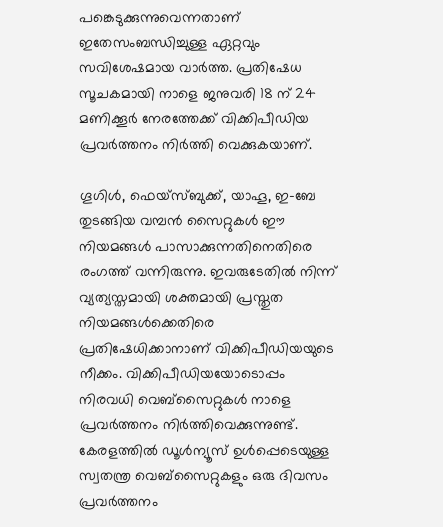പങ്കെടുക്കുന്നുവെന്നതാണ് ഇതേസംബന്ധിച്ചുള്ള ഏറ്റവും സവിശേഷമായ വാര്‍ത്ത. പ്രതിഷേധ സൂചകമായി നാളെ ജനുവരി 18 ന് 24 മണിക്കൂര്‍ നേരത്തേക്ക് വിക്കിപീഡിയ പ്രവര്‍ത്തനം നിര്‍ത്തി വെക്കുകയാണ്.

ഗൂഗിള്‍, ഫെയ്‌സ്ബുക്ക്, യാഹൂ, ഇ-ബേ തുടങ്ങിയ വമ്പന്‍ സൈറ്റുകള്‍ ഈ നിയമങ്ങള്‍ പാസാക്കുന്നതിനെതിരെ രംഗത്ത് വന്നിരുന്നു. ഇവരുടേതില്‍ നിന്ന് വ്യത്യസ്തമായി ശക്തമായി പ്രസ്തുത നിയമങ്ങള്‍ക്കെതിരെ പ്രതിഷേധിക്കാനാണ് വിക്കിപീഡിയയുടെ നീക്കം. വിക്കിപീഡിയയോടൊപ്പം നിരവധി വെബ്‌സൈറ്റുകള്‍ നാളെ  പ്രവര്‍ത്തനം നിര്‍ത്തിവെക്കുന്നുണ്ട്. കേരളത്തില്‍ ഡൂള്‍ന്യൂസ് ഉള്‍പ്പെടെയുള്ള സ്വതന്ത്ര വെബ്‌സൈറ്റുകളും ഒരു ദിവസം പ്രവര്‍ത്തനം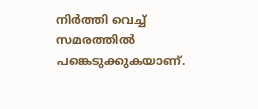നിര്‍ത്തി വെച്ച് സമരത്തില്‍ പങ്കെടുക്കുകയാണ്.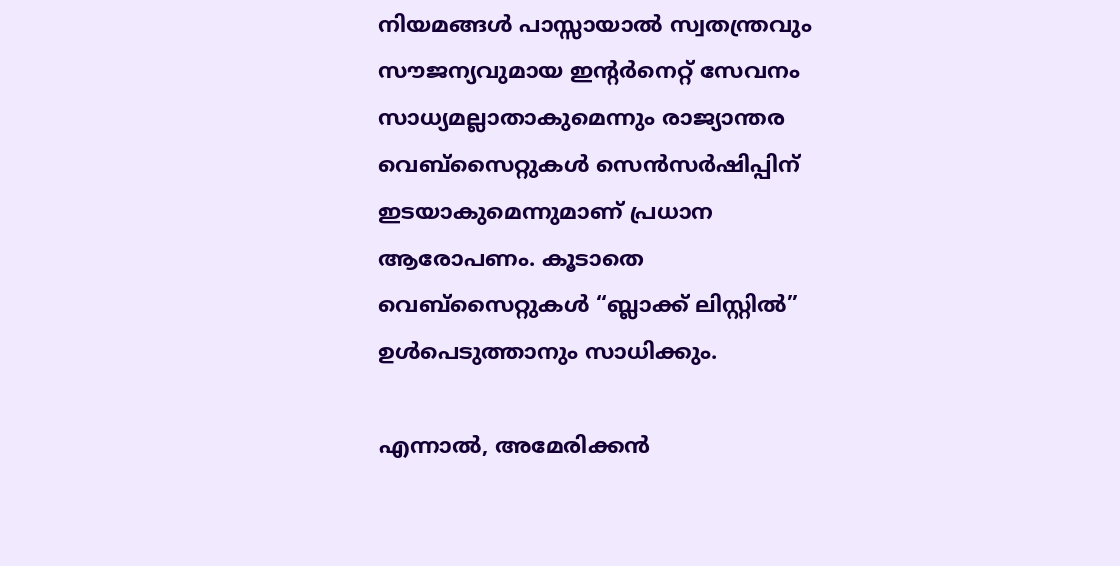നിയമങ്ങള്‍ പാസ്സായാല്‍ സ്വതന്ത്രവും സൗജന്യവുമായ ഇന്റര്‍നെറ്റ് സേവനം സാധ്യമല്ലാതാകുമെന്നും രാജ്യാന്തര വെബ്‌സൈറ്റുകള്‍ സെന്‍സര്‍ഷിപ്പിന് ഇടയാകുമെന്നുമാണ് പ്രധാന ആരോപണം. കൂടാതെ വെബ്‌സൈറ്റുകള്‍ “ബ്ലാക്ക് ലിസ്റ്റില്‍” ഉള്‍പെടുത്താനും സാധിക്കും.

എന്നാല്‍, അമേരിക്കന്‍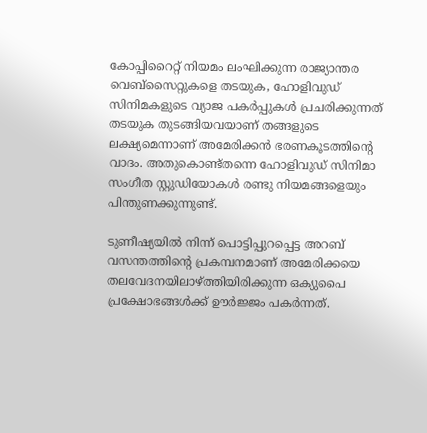കോപ്പിറൈറ്റ് നിയമം ലംഘിക്കുന്ന രാജ്യാന്തര വെബ്‌സൈറ്റുകളെ തടയുക, ഹോളിവുഡ് സിനിമകളുടെ വ്യാജ പകര്‍പ്പുകള്‍ പ്രചരിക്കുന്നത് തടയുക തുടങ്ങിയവയാണ് തങ്ങളുടെ ലക്ഷ്യമെന്നാണ് അമേരിക്കന്‍ ഭരണകൂടത്തിന്റെ വാദം. അതുകൊണ്ട്തന്നെ ഹോളിവുഡ് സിനിമാ സംഗീത സ്റ്റുഡിയോകള്‍ രണ്ടു നിയമങ്ങളെയും പിന്തുണക്കുന്നുണ്ട്.

ടുണീഷ്യയില്‍ നിന്ന് പൊട്ടിപ്പുറപ്പെട്ട അറബ് വസന്തത്തിന്റെ പ്രകമ്പനമാണ് അമേരിക്കയെ തലവേദനയിലാഴ്ത്തിയിരിക്കുന്ന ഒക്യുപൈ പ്രക്ഷോഭങ്ങള്‍ക്ക് ഊര്‍ജ്ജം പകര്‍ന്നത്.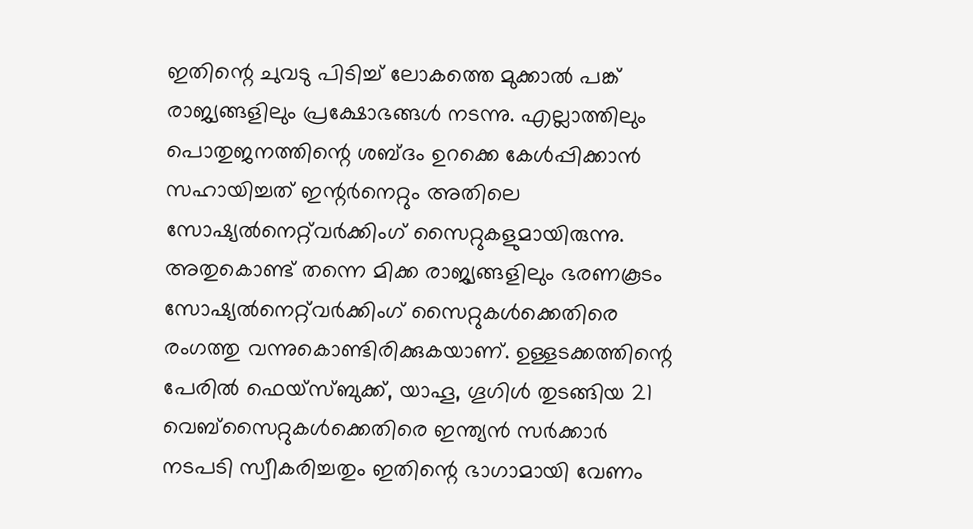ഇതിന്റെ ചുവടു പിടിച്ച് ലോകത്തെ മുക്കാല്‍ പങ്ക് രാജ്യങ്ങളിലും പ്രക്ഷോഭങ്ങള്‍ നടന്നു. എല്ലാത്തിലും പൊതുജനത്തിന്റെ ശബ്ദം ഉറക്കെ കേള്‍പ്പിക്കാന്‍ സഹായിച്ചത് ഇന്റര്‍നെറ്റും അതിലെ സോഷ്യല്‍നെറ്റ്‌വര്‍ക്കിംഗ് സൈറ്റുകളുമായിരുന്നു. അതുകൊണ്ട് തന്നെ മിക്ക രാജ്യങ്ങളിലും ഭരണകൂടം സോഷ്യല്‍നെറ്റ്‌വര്‍ക്കിംഗ് സൈറ്റുകള്‍ക്കെതിരെ രംഗത്തു വന്നുകൊണ്ടിരിക്കുകയാണ്. ഉള്ളടക്കത്തിന്റെ പേരില്‍ ഫെയ്‌സ്ബുക്ക്, യാഹൂ, ഗൂഗിള്‍ തുടങ്ങിയ 21 വെബ്‌സൈറ്റുകള്‍ക്കെതിരെ ഇന്ത്യന്‍ സര്‍ക്കാര്‍ നടപടി സ്വീകരിച്ചതും ഇതിന്റെ ഭാഗാമായി വേണം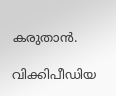കരുതാന്‍.

വിക്കിപീഡിയ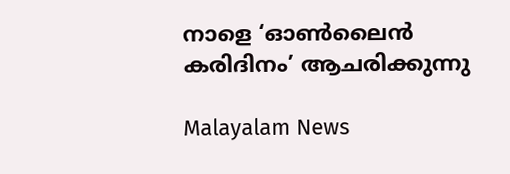നാളെ ‘ഓണ്‍ലൈന്‍ കരിദിനം’ ആചരിക്കുന്നു

Malayalam News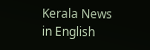Kerala News in English